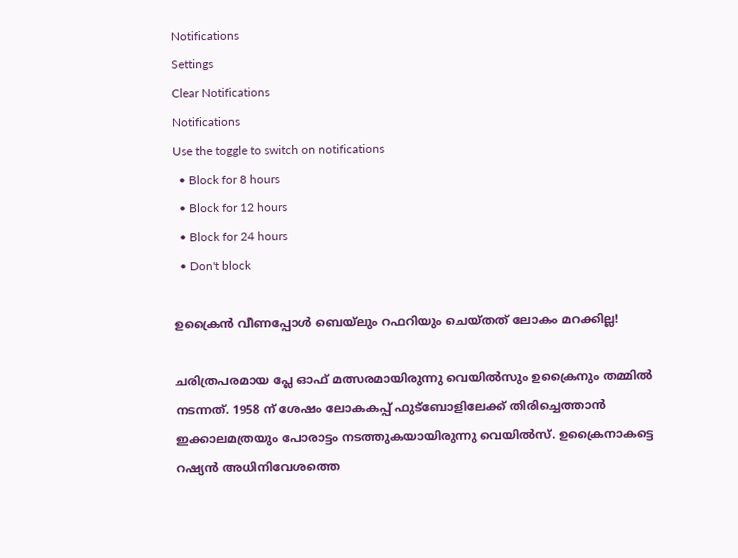Notifications
Settings
Clear Notifications
Notifications
Use the toggle to switch on notifications
  • Block for 8 hours
  • Block for 12 hours
  • Block for 24 hours
  • Don't block

ഉക്രൈന്‍ വീണപ്പോള്‍ ബെയ്‌ലും റഫറിയും ചെയ്തത് ലോകം മറക്കില്ല!

ചരിത്രപരമായ പ്ലേ ഓഫ് മത്സരമായിരുന്നു വെയില്‍സും ഉക്രൈനും തമ്മില്‍ നടന്നത്. 1958 ന് ശേഷം ലോകകപ്പ് ഫുട്‌ബോളിലേക്ക് തിരിച്ചെത്താന്‍ ഇക്കാലമത്രയും പോരാട്ടം നടത്തുകയായിരുന്നു വെയില്‍സ്. ഉക്രൈനാകട്ടെ റഷ്യന്‍ അധിനിവേശത്തെ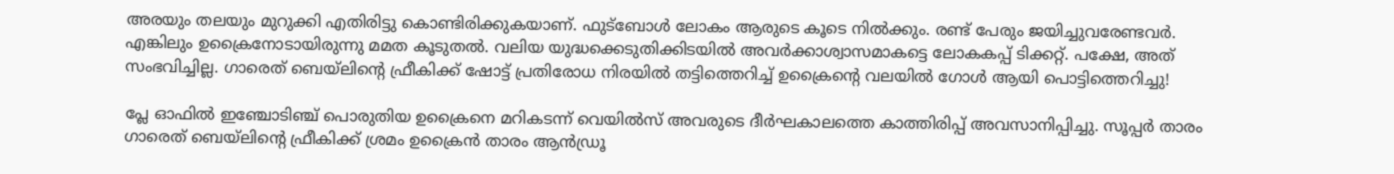അരയും തലയും മുറുക്കി എതിരിട്ടു കൊണ്ടിരിക്കുകയാണ്. ഫുട്‌ബോള്‍ ലോകം ആരുടെ കൂടെ നില്‍ക്കും. രണ്ട് പേരും ജയിച്ചുവരേണ്ടവര്‍. എങ്കിലും ഉക്രൈനോടായിരുന്നു മമത കൂടുതല്‍. വലിയ യുദ്ധക്കെടുതിക്കിടയില്‍ അവര്‍ക്കാശ്വാസമാകട്ടെ ലോകകപ്പ് ടിക്കറ്റ്. പക്ഷേ, അത് സംഭവിച്ചില്ല. ഗാരെത് ബെയ്‌ലിന്റെ ഫ്രീകിക്ക് ഷോട്ട് പ്രതിരോധ നിരയില്‍ തട്ടിത്തെറിച്ച് ഉക്രൈന്റെ വലയില്‍ ഗോള്‍ ആയി പൊട്ടിത്തെറിച്ചു!

പ്ലേ ഓഫില്‍ ഇഞ്ചോടിഞ്ച് പൊരുതിയ ഉക്രൈനെ മറികടന്ന് വെയില്‍സ് അവരുടെ ദീര്‍ഘകാലത്തെ കാത്തിരിപ്പ് അവസാനിപ്പിച്ചു. സൂപ്പര്‍ താരം ഗാരെത് ബെയ്‌ലിന്റെ ഫ്രീകിക്ക് ശ്രമം ഉക്രൈന്‍ താരം ആന്‍ഡ്രൂ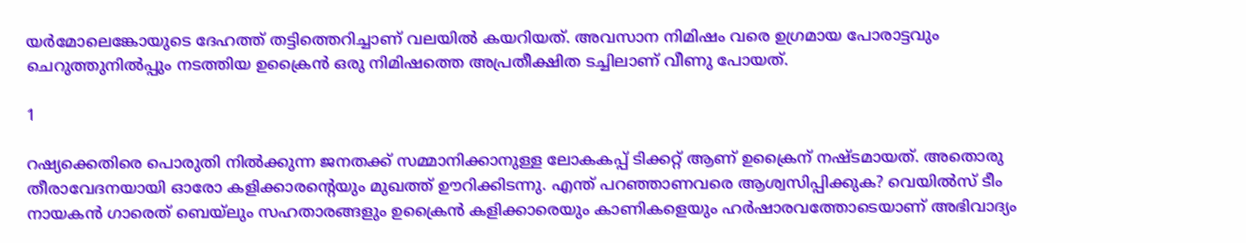യര്‍മോലെങ്കോയുടെ ദേഹത്ത് തട്ടിത്തെറിച്ചാണ് വലയില്‍ കയറിയത്. അവസാന നിമിഷം വരെ ഉഗ്രമായ പോരാട്ടവും ചെറുത്തുനില്‍പ്പും നടത്തിയ ഉക്രൈന്‍ ഒരു നിമിഷത്തെ അപ്രതീക്ഷിത ടച്ചിലാണ് വീണു പോയത്.

1

റഷ്യക്കെതിരെ പൊരുതി നില്‍ക്കുന്ന ജനതക്ക് സമ്മാനിക്കാനുള്ള ലോകകപ്പ് ടിക്കറ്റ് ആണ് ഉക്രൈന് നഷ്ടമായത്. അതൊരു തീരാവേദനയായി ഓരോ കളിക്കാരന്റെയും മുഖത്ത് ഊറിക്കിടന്നു. എന്ത് പറഞ്ഞാണവരെ ആശ്വസിപ്പിക്കുക? വെയില്‍സ് ടീം നായകന്‍ ഗാരെത് ബെയ്‌ലും സഹതാരങ്ങളും ഉക്രൈന്‍ കളിക്കാരെയും കാണികളെയും ഹര്‍ഷാരവത്തോടെയാണ് അഭിവാദ്യം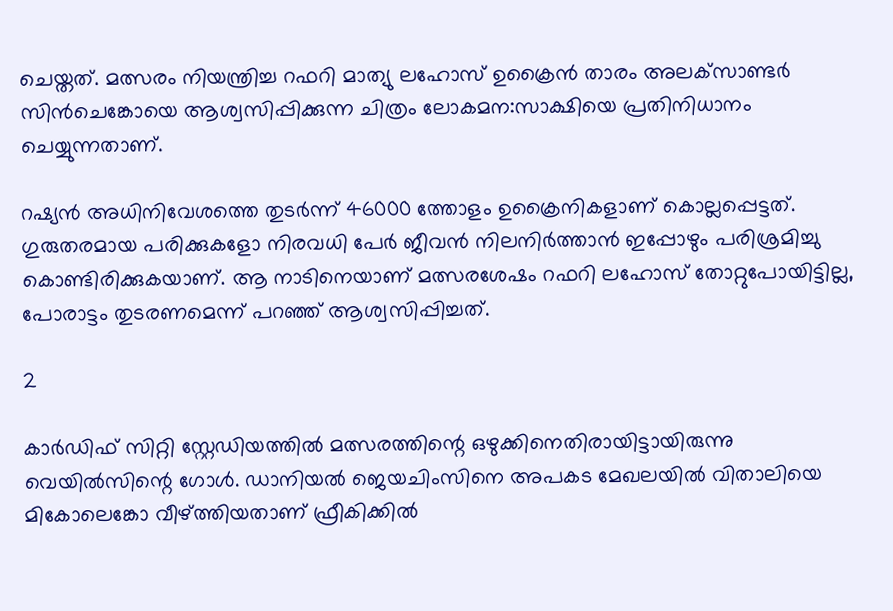ചെയ്തത്. മത്സരം നിയന്ത്രിച്ച റഫറി മാത്യു ലഹോസ് ഉക്രൈന്‍ താരം അലക്‌സാണ്ടര്‍ സിന്‍ചെങ്കോയെ ആശ്വസിപ്പിക്കുന്ന ചിത്രം ലോകമന:സാക്ഷിയെ പ്രതിനിധാനം ചെയ്യുന്നതാണ്.

റഷ്യന്‍ അധിനിവേശത്തെ തുടര്‍ന്ന് 46000 ത്തോളം ഉക്രൈനികളാണ് കൊല്ലപ്പെട്ടത്. ഗുരുതരമായ പരിക്കുകളോ നിരവധി പേര്‍ ജീവന്‍ നിലനിര്‍ത്താന്‍ ഇപ്പോഴും പരിശ്രമിച്ചു കൊണ്ടിരിക്കുകയാണ്. ആ നാടിനെയാണ് മത്സരശേഷം റഫറി ലഹോസ് തോറ്റുപോയിട്ടില്ല, പോരാട്ടം തുടരണമെന്ന് പറഞ്ഞ് ആശ്വസിപ്പിച്ചത്.

2

കാര്‍ഡിഫ് സിറ്റി സ്റ്റേഡിയത്തില്‍ മത്സരത്തിന്റെ ഒഴുക്കിനെതിരായിട്ടായിരുന്നു വെയില്‍സിന്റെ ഗോള്‍. ഡാനിയല്‍ ജെയചിംസിനെ അപകട മേഖലയില്‍ വിതാലിയെ മികോലെങ്കോ വീഴ്ത്തിയതാണ് ഫ്രീകിക്കില്‍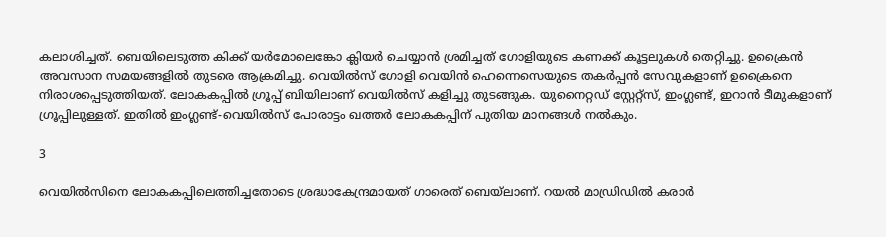കലാശിച്ചത്. ബെയിലെടുത്ത കിക്ക് യര്‍മോലെങ്കോ ക്ലിയര്‍ ചെയ്യാന്‍ ശ്രമിച്ചത് ഗോളിയുടെ കണക്ക് കൂട്ടലുകള്‍ തെറ്റിച്ചു. ഉക്രൈന്‍ അവസാന സമയങ്ങളില്‍ തുടരെ ആക്രമിച്ചു. വെയില്‍സ് ഗോളി വെയിന്‍ ഹെന്നെസെയുടെ തകര്‍പ്പന്‍ സേവുകളാണ് ഉക്രൈനെ നിരാശപ്പെടുത്തിയത്. ലോകകപ്പില്‍ ഗ്രൂപ്പ് ബിയിലാണ് വെയില്‍സ് കളിച്ചു തുടങ്ങുക. യുനൈറ്റഡ് സ്റ്റേറ്റ്‌സ്, ഇംഗ്ലണ്ട്, ഇറാന്‍ ടീമുകളാണ് ഗ്രൂപ്പിലുള്ളത്. ഇതില്‍ ഇംഗ്ലണ്ട്-വെയില്‍സ് പോരാട്ടം ഖത്തര്‍ ലോകകപ്പിന് പുതിയ മാനങ്ങള്‍ നല്‍കും.

3

വെയില്‍സിനെ ലോകകപ്പിലെത്തിച്ചതോടെ ശ്രദ്ധാകേന്ദ്രമായത് ഗാരെത് ബെയ്‌ലാണ്. റയല്‍ മാഡ്രിഡില്‍ കരാര്‍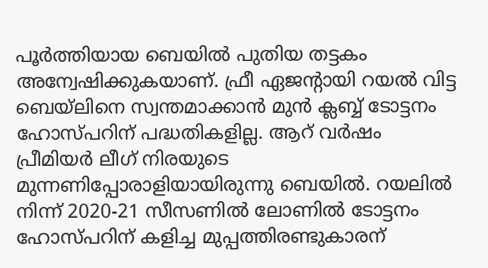പൂര്‍ത്തിയായ ബെയില്‍ പുതിയ തട്ടകം അന്വേഷിക്കുകയാണ്. ഫ്രീ ഏജന്റായി റയല്‍ വിട്ട ബെയ്‌ലിനെ സ്വന്തമാക്കാന്‍ മുന്‍ ക്ലബ്ബ് ടോട്ടനം ഹോസ്പറിന് പദ്ധതികളില്ല. ആറ് വര്‍ഷം പ്രീമിയര്‍ ലീഗ് നിരയുടെ മുന്നണിപ്പോരാളിയായിരുന്നു ബെയില്‍. റയലില്‍ നിന്ന് 2020-21 സീസണില്‍ ലോണില്‍ ടോട്ടനം ഹോസ്പറിന് കളിച്ച മുപ്പത്തിരണ്ടുകാരന്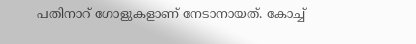പതിനാറ് ഗോളുകളാണ് നേടാനായത്. കോച്ച്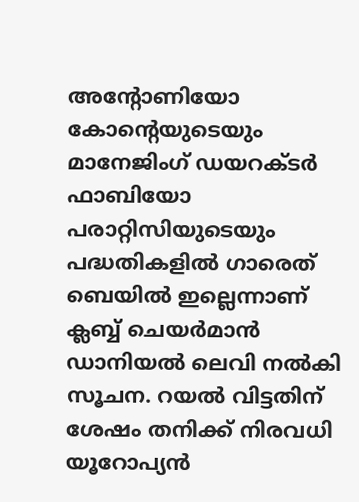അന്റോണിയോ കോന്റെയുടെയും മാനേജിംഗ് ഡയറക്ടര്‍ ഫാബിയോ പരാറ്റിസിയുടെയും പദ്ധതികളില്‍ ഗാരെത് ബെയില്‍ ഇല്ലെന്നാണ് ക്ലബ്ബ് ചെയര്‍മാന്‍ ഡാനിയല്‍ ലെവി നല്‍കി സൂചന. റയല്‍ വിട്ടതിന് ശേഷം തനിക്ക് നിരവധി യൂറോപ്യന്‍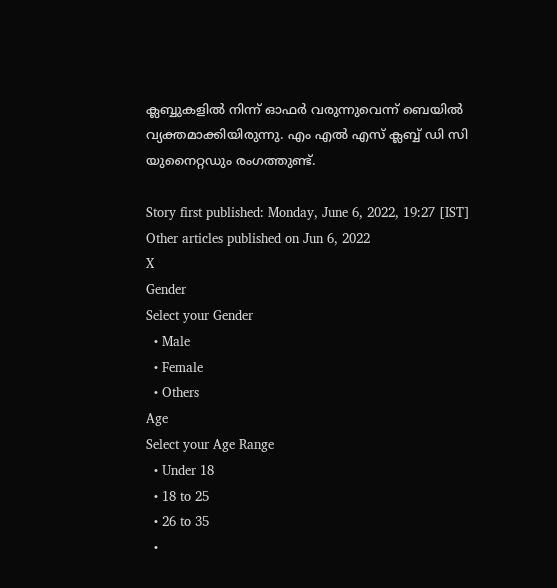ക്ലബ്ബുകളില്‍ നിന്ന് ഓഫര്‍ വരുന്നുവെന്ന് ബെയില്‍ വ്യക്തമാക്കിയിരുന്നു. എം എല്‍ എസ് ക്ലബ്ബ് ഡി സി യുനൈറ്റഡും രംഗത്തുണ്ട്.

Story first published: Monday, June 6, 2022, 19:27 [IST]
Other articles published on Jun 6, 2022
X
Gender
Select your Gender
  • Male
  • Female
  • Others
Age
Select your Age Range
  • Under 18
  • 18 to 25
  • 26 to 35
  •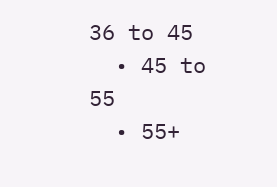36 to 45
  • 45 to 55
  • 55+